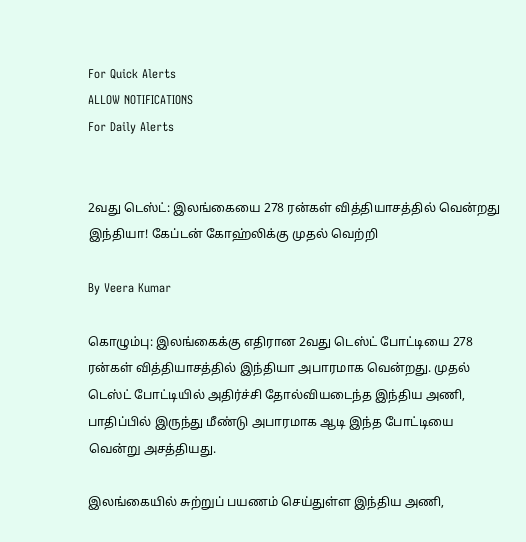For Quick Alerts
ALLOW NOTIFICATIONS
For Daily Alerts


2வது டெஸ்ட்: இலங்கையை 278 ரன்கள் வித்தியாசத்தில் வென்றது இந்தியா! கேப்டன் கோஹ்லிக்கு முதல் வெற்றி

By Veera Kumar

கொழும்பு: இலங்கைக்கு எதிரான 2வது டெஸ்ட் போட்டியை 278 ரன்கள் வித்தியாசத்தில் இந்தியா அபாரமாக வென்றது. முதல் டெஸ்ட் போட்டியில் அதிர்ச்சி தோல்வியடைந்த இந்திய அணி, பாதிப்பில் இருந்து மீண்டு அபாரமாக ஆடி இந்த போட்டியை வென்று அசத்தியது.

இலங்கையில் சுற்றுப் பயணம் செய்துள்ள இந்திய அணி,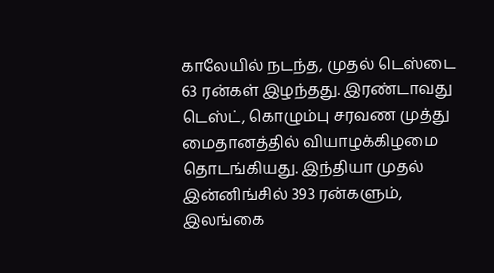காலேயில் நடந்த, முதல் டெஸ்டை 63 ரன்கள் இழந்தது. இரண்டாவது டெஸ்ட், கொழும்பு சரவண முத்து மைதானத்தில் வியாழக்கிழமை தொடங்கியது. இந்தியா முதல் இன்னிங்சில் 393 ரன்களும், இலங்கை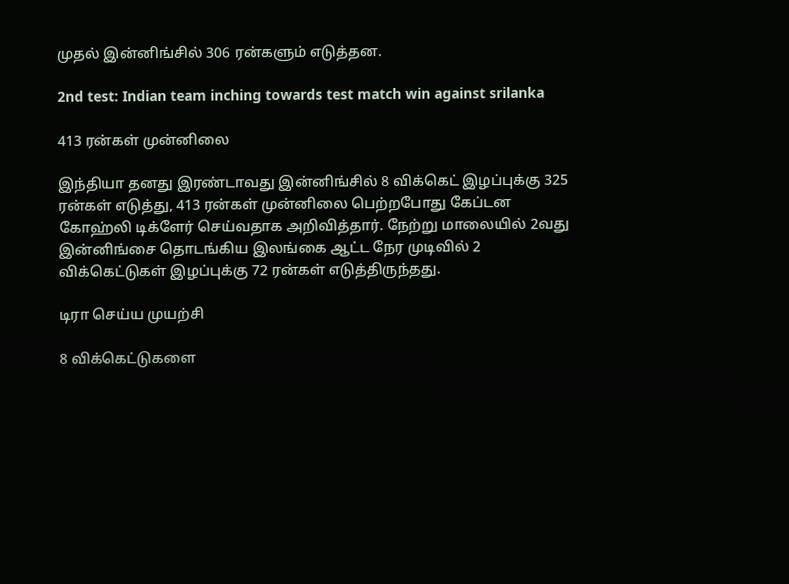முதல் இன்னிங்சில் 306 ரன்களும் எடுத்தன.

2nd test: Indian team inching towards test match win against srilanka

413 ரன்கள் முன்னிலை

இந்தியா தனது இரண்டாவது இன்னிங்சில் 8 விக்கெட் இழப்புக்கு 325 ரன்கள் எடுத்து, 413 ரன்கள் முன்னிலை பெற்றபோது கேப்டன கோஹ்லி டிக்ளேர் செய்வதாக அறிவித்தார். நேற்று மாலையில் 2வது இன்னிங்சை தொடங்கிய இலங்கை ஆட்ட நேர முடிவில் 2 விக்கெட்டுகள் இழப்புக்கு 72 ரன்கள் எடுத்திருந்தது.

டிரா செய்ய முயற்சி

8 விக்கெட்டுகளை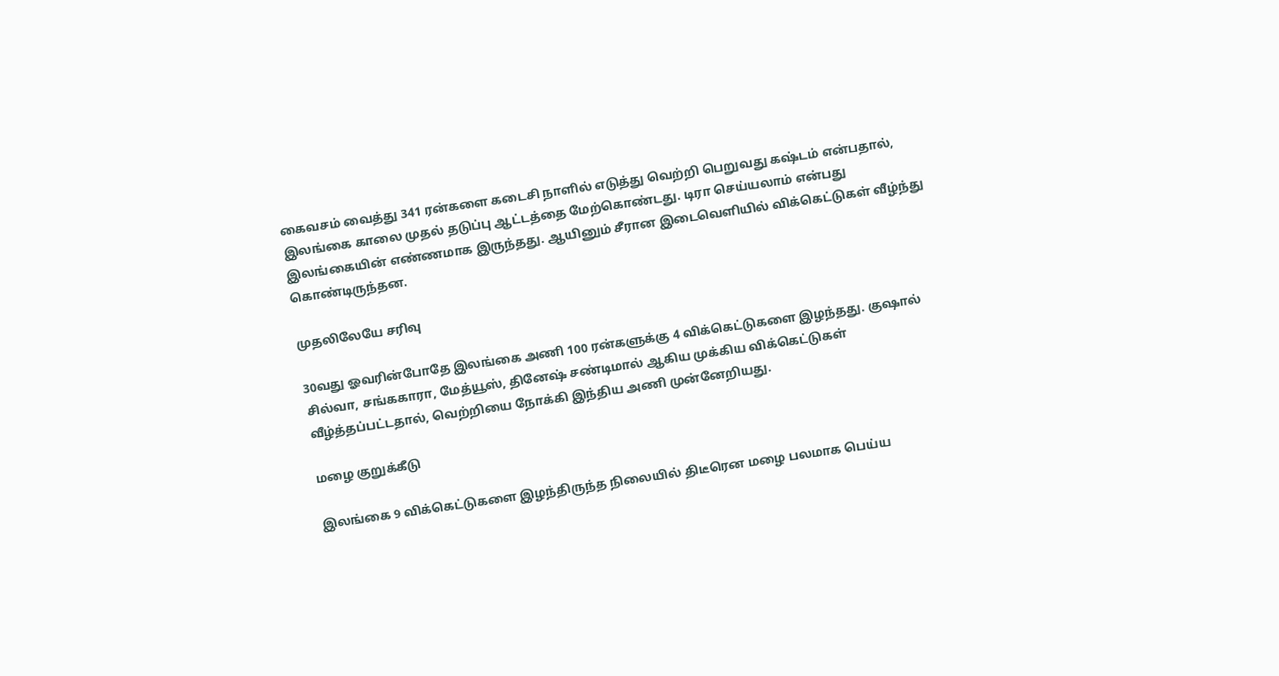கைவசம் வைத்து 341 ரன்களை கடைசி நாளில் எடுத்து வெற்றி பெறுவது கஷ்டம் என்பதால், இலங்கை காலை முதல் தடுப்பு ஆட்டத்தை மேற்கொண்டது. டிரா செய்யலாம் என்பது இலங்கையின் எண்ணமாக இருந்தது. ஆயினும் சீரான இடைவெளியில் விக்கெட்டுகள் வீழ்ந்து கொண்டிருந்தன.

முதலிலேயே சரிவு

30வது ஓவரின்போதே இலங்கை அணி 100 ரன்களுக்கு 4 விக்கெட்டுகளை இழந்தது. குஷால் சில்வா, சங்ககாரா, மேத்யூஸ், தினேஷ் சண்டிமால் ஆகிய முக்கிய விக்கெட்டுகள் வீழ்த்தப்பட்டதால், வெற்றியை நோக்கி இந்திய அணி முன்னேறியது.

மழை குறுக்கீடு

இலங்கை 9 விக்கெட்டுகளை இழந்திருந்த நிலையில் திடீரென மழை பலமாக பெய்ய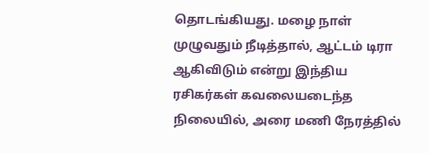தொடங்கியது. மழை நாள் முழுவதும் நீடித்தால், ஆட்டம் டிரா ஆகிவிடும் என்று இந்திய ரசிகர்கள் கவலையடைந்த நிலையில், அரை மணி நேரத்தில்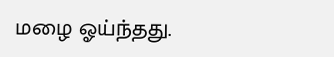மழை ஓய்ந்தது.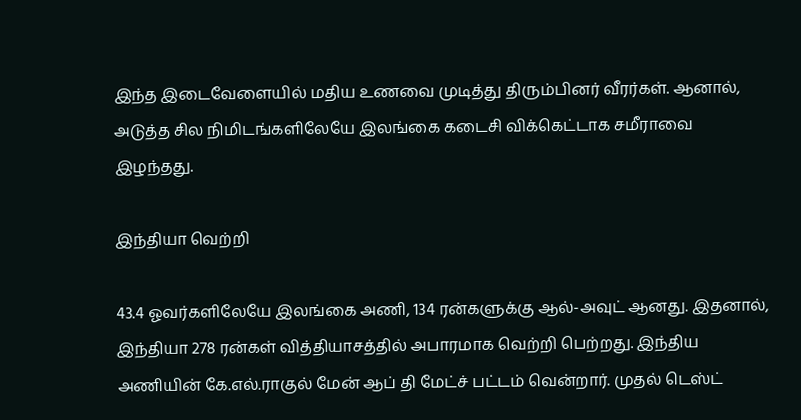இந்த இடைவேளையில் மதிய உணவை முடித்து திரும்பினர் வீரர்கள். ஆனால், அடுத்த சில நிமிடங்களிலேயே இலங்கை கடைசி விக்கெட்டாக சமீராவை இழந்தது.

இந்தியா வெற்றி

43.4 ஓவர்களிலேயே இலங்கை அணி, 134 ரன்களுக்கு ஆல்-அவுட் ஆனது. இதனால், இந்தியா 278 ரன்கள் வித்தியாசத்தில் அபாரமாக வெற்றி பெற்றது. இந்திய அணியின் கே.எல்.ராகுல் மேன் ஆப் தி மேட்ச் பட்டம் வென்றார். முதல் டெஸ்ட்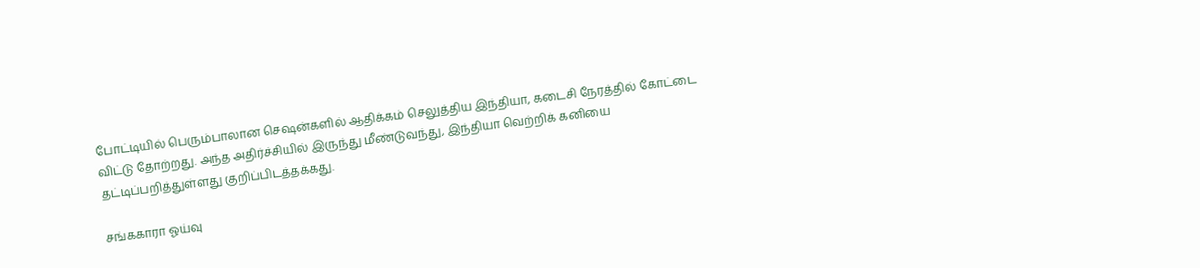போட்டியில் பெரும்பாலான செஷன்களில் ஆதிக்கம் செலுத்திய இந்தியா, கடைசி நேரத்தில் கோட்டை விட்டு தோற்றது. அந்த அதிர்ச்சியில் இருந்து மீண்டுவந்து, இந்தியா வெற்றிக் கனியை தட்டிப்பறித்துள்ளது குறிப்பிடத்தக்கது.

சங்ககாரா ஓய்வு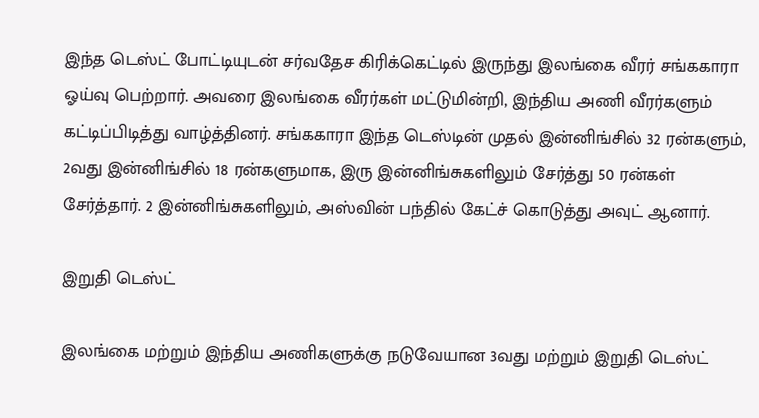இந்த டெஸ்ட் போட்டியுடன் சர்வதேச கிரிக்கெட்டில் இருந்து இலங்கை வீரர் சங்ககாரா ஓய்வு பெற்றார். அவரை இலங்கை வீரர்கள் மட்டுமின்றி, இந்திய அணி வீரர்களும் கட்டிப்பிடித்து வாழ்த்தினர். சங்ககாரா இந்த டெஸ்டின் முதல் இன்னிங்சில் 32 ரன்களும், 2வது இன்னிங்சில் 18 ரன்களுமாக, இரு இன்னிங்சுகளிலும் சேர்த்து 50 ரன்கள் சேர்த்தார். 2 இன்னிங்சுகளிலும், அஸ்வின் பந்தில் கேட்ச் கொடுத்து அவுட் ஆனார்.

இறுதி டெஸ்ட்

இலங்கை மற்றும் இந்திய அணிகளுக்கு நடுவேயான 3வது மற்றும் இறுதி டெஸ்ட்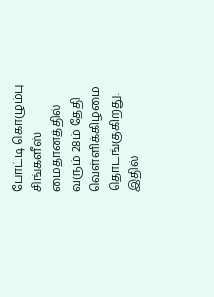போட்டி கொழும்பு சிங்களீஸ் மைதானத்தில் வரும் 28ம் தேதி வெள்ளிக்கிழமை தொடங்குகிறது. இதில்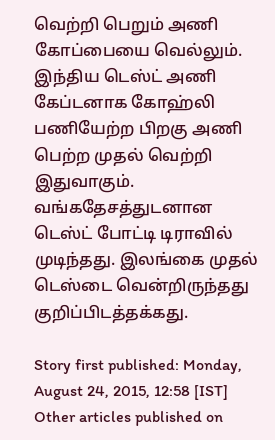வெற்றி பெறும் அணி கோப்பையை வெல்லும். இந்திய டெஸ்ட் அணி கேப்டனாக கோஹ்லி பணியேற்ற பிறகு அணி பெற்ற முதல் வெற்றி இதுவாகும். வங்கதேசத்துடனான டெஸ்ட் போட்டி டிராவில் முடிந்தது. இலங்கை முதல் டெஸ்டை வென்றிருந்தது குறிப்பிடத்தக்கது.

Story first published: Monday, August 24, 2015, 12:58 [IST]
Other articles published on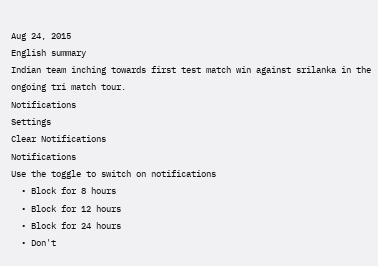Aug 24, 2015
English summary
Indian team inching towards first test match win against srilanka in the ongoing tri match tour.
Notifications
Settings
Clear Notifications
Notifications
Use the toggle to switch on notifications
  • Block for 8 hours
  • Block for 12 hours
  • Block for 24 hours
  • Don't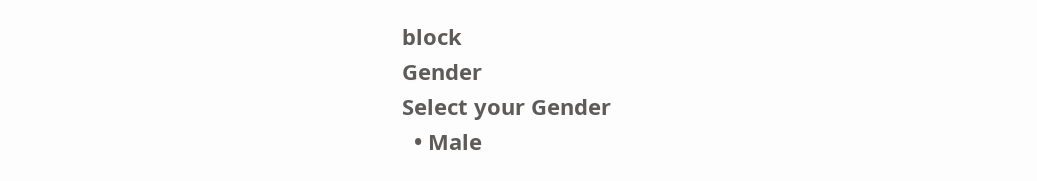block
Gender
Select your Gender
  • Male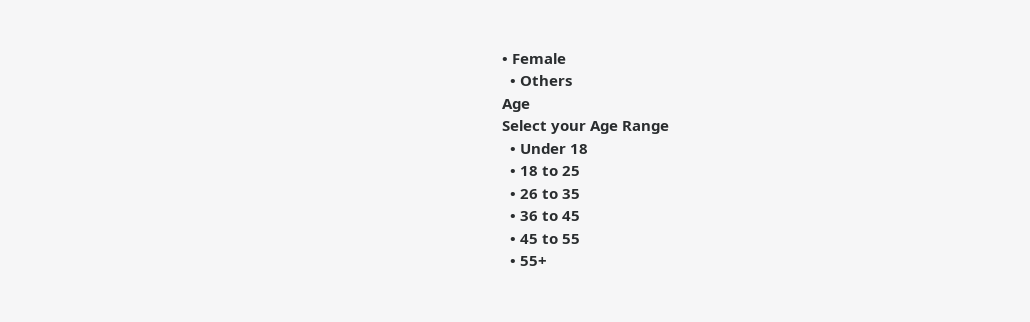• Female
  • Others
Age
Select your Age Range
  • Under 18
  • 18 to 25
  • 26 to 35
  • 36 to 45
  • 45 to 55
  • 55+